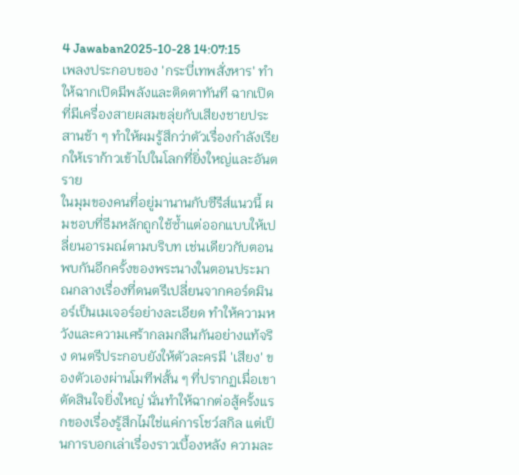4 Jawaban2025-10-28 14:07:15
เพลงประกอบของ 'กระบี่เทพสั่งหาร' ทำให้ฉากเปิดมีพลังและติดตาทันที ฉากเปิดที่มีเครื่องสายผสมขลุ่ยกับเสียงชายประสานช้า ๆ ทำให้ผมรู้สึกว่าตัวเรื่องกำลังเรียกให้เราก้าวเข้าไปในโลกที่ยิ่งใหญ่และอันตราย
ในมุมของคนที่อยู่มานานกับซีรีส์แนวนี้ ผมชอบที่ธีมหลักถูกใช้ซ้ำแต่ออกแบบให้เปลี่ยนอารมณ์ตามบริบท เช่นเดียวกับตอนพบกันอีกครั้งของพระนางในตอนประมาณกลางเรื่องที่ดนตรีเปลี่ยนจากคอร์ดมินอร์เป็นเมเจอร์อย่างละเอียด ทำให้ความหวังและความเศร้ากลมกลืนกันอย่างแท้จริง ดนตรีประกอบยังให้ตัวละครมี 'เสียง' ของตัวเองผ่านโมทีฟสั้น ๆ ที่ปรากฏเมื่อเขาตัดสินใจยิ่งใหญ่ นั่นทำให้ฉากต่อสู้ครั้งแรกของเรื่องรู้สึกไม่ใช่แค่การโชว์สกิล แต่เป็นการบอกเล่าเรื่องราวเบื้องหลัง ความละ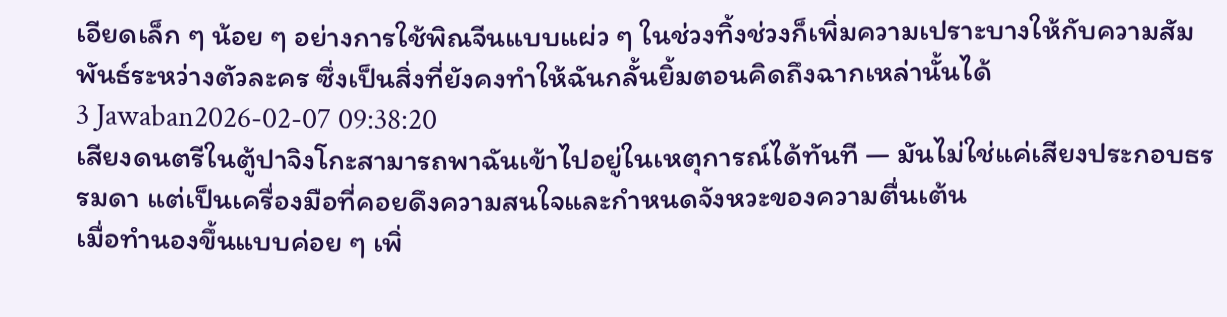เอียดเล็ก ๆ น้อย ๆ อย่างการใช้พิณจีนแบบแผ่ว ๆ ในช่วงทิ้งช่วงก็เพิ่มความเปราะบางให้กับความสัมพันธ์ระหว่างตัวละคร ซึ่งเป็นสิ่งที่ยังคงทำให้ฉันกลั้นยิ้มตอนคิดถึงฉากเหล่านั้นได้
3 Jawaban2026-02-07 09:38:20
เสียงดนตรีในตู้ปาจิงโกะสามารถพาฉันเข้าไปอยู่ในเหตุการณ์ได้ทันที — มันไม่ใช่แค่เสียงประกอบธรรมดา แต่เป็นเครื่องมือที่คอยดึงความสนใจและกำหนดจังหวะของความตื่นเต้น
เมื่อทำนองขึ้นแบบค่อย ๆ เพิ่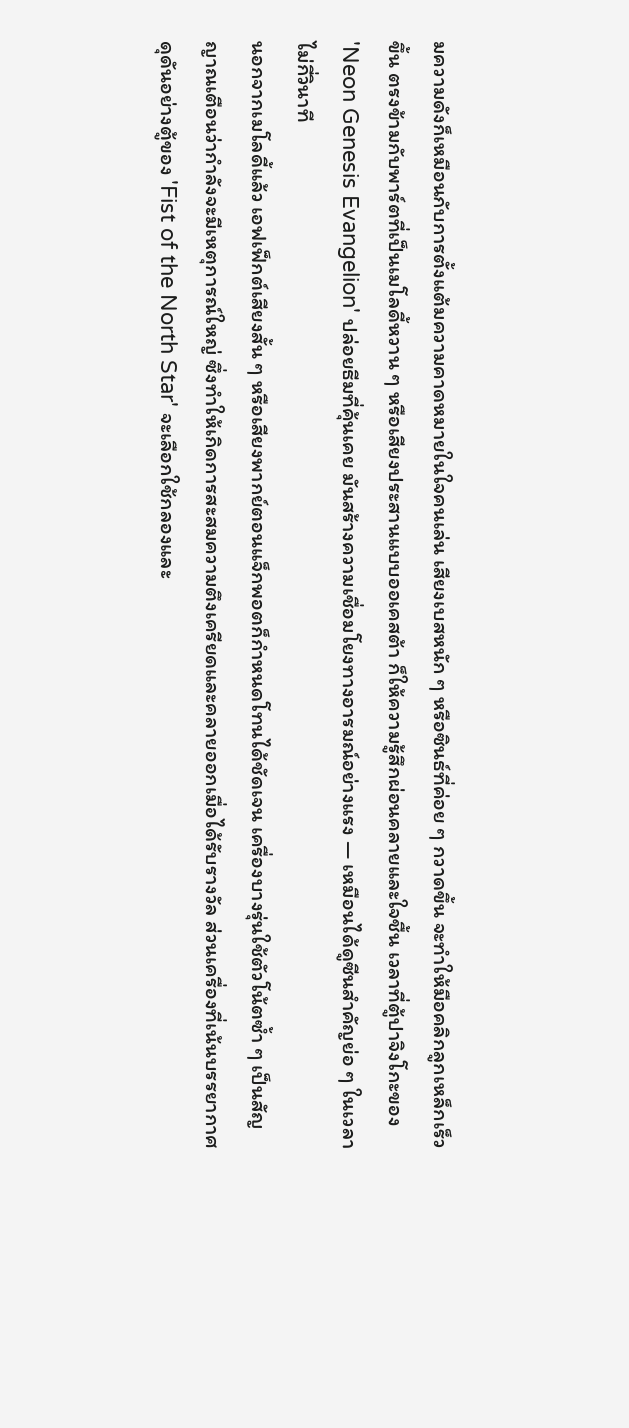มความดังก็เหมือนกับการตั้งแต้มความคาดหมายในใจคนเล่น เสียงเบสหนัก ๆ หรือซินธ์ที่ค่อย ๆ กวาดขึ้น จะทำให้มือคลิกลูกเหล็กเร็วขึ้น ตรงข้ามกับพาร์ตที่เป็นเมโลดี้หวาน ๆ หรือเสียงประสานแบบออเคสต้า ก็ให้ความรู้สึกผ่อนคลายและใจชื้น เวลาที่ตู้ปาจิงโกะของ 'Neon Genesis Evangelion' ปล่อยธีมที่คุ้นเคย มันสร้างความเชื่อมโยงทางอารมณ์อย่างแรง — เหมือนได้ดูซีนสำคัญย่อ ๆ ในเวลาไม่กี่วินาที
นอกจากเมโลดี้แล้ว เอฟเฟ็กต์เสียงสั้น ๆ หรือเสียงพากย์ตอนแจ็กพอตก็กำหนดโทนได้ชัดเจน เครื่องบางรุ่นใช้ตัวโน้ตซ้ำ ๆ เป็นสัญญาณเตือนว่ากำลังจะมีเหตุการณ์ใหญ่ ซึ่งทำให้เกิดการสะสมความตึงเครียดและคลายออกเมื่อได้รับรางวัล ส่วนเครื่องที่เน้นบรรยากาศดุดันอย่างตู้ของ 'Fist of the North Star' จะเลือกใช้กลองและ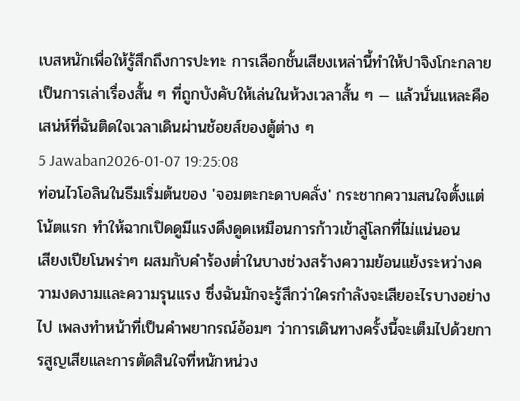เบสหนักเพื่อให้รู้สึกถึงการปะทะ การเลือกชั้นเสียงเหล่านี้ทำให้ปาจิงโกะกลายเป็นการเล่าเรื่องสั้น ๆ ที่ถูกบังคับให้เล่นในห้วงเวลาสั้น ๆ — แล้วนั่นแหละคือเสน่ห์ที่ฉันติดใจเวลาเดินผ่านช้อยส์ของตู้ต่าง ๆ
5 Jawaban2026-01-07 19:25:08
ท่อนไวโอลินในธีมเริ่มต้นของ 'จอมตะกะดาบคลั่ง' กระชากความสนใจตั้งแต่โน้ตแรก ทำให้ฉากเปิดดูมีแรงดึงดูดเหมือนการก้าวเข้าสู่โลกที่ไม่แน่นอน
เสียงเปียโนพร่าๆ ผสมกับคำร้องต่ำในบางช่วงสร้างความย้อนแย้งระหว่างความงดงามและความรุนแรง ซึ่งฉันมักจะรู้สึกว่าใครกำลังจะเสียอะไรบางอย่างไป เพลงทำหน้าที่เป็นคำพยากรณ์อ้อมๆ ว่าการเดินทางครั้งนี้จะเต็มไปด้วยการสูญเสียและการตัดสินใจที่หนักหน่วง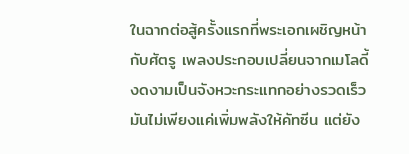ในฉากต่อสู้ครั้งแรกที่พระเอกเผชิญหน้ากับศัตรู เพลงประกอบเปลี่ยนจากเมโลดี้งดงามเป็นจังหวะกระแทกอย่างรวดเร็ว มันไม่เพียงแค่เพิ่มพลังให้คัทซีน แต่ยัง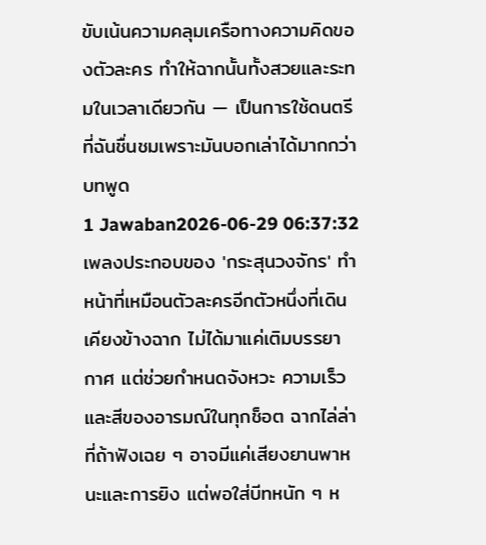ขับเน้นความคลุมเครือทางความคิดของตัวละคร ทำให้ฉากนั้นทั้งสวยและระทมในเวลาเดียวกัน — เป็นการใช้ดนตรีที่ฉันชื่นชมเพราะมันบอกเล่าได้มากกว่าบทพูด
1 Jawaban2026-06-29 06:37:32
เพลงประกอบของ 'กระสุนวงจักร' ทำหน้าที่เหมือนตัวละครอีกตัวหนึ่งที่เดินเคียงข้างฉาก ไม่ได้มาแค่เติมบรรยากาศ แต่ช่วยกำหนดจังหวะ ความเร็ว และสีของอารมณ์ในทุกช็อต ฉากไล่ล่าที่ถ้าฟังเฉย ๆ อาจมีแค่เสียงยานพาหนะและการยิง แต่พอใส่บีทหนัก ๆ ห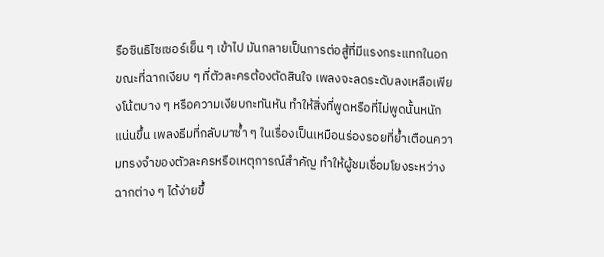รือซินธิไซเซอร์เย็น ๆ เข้าไป มันกลายเป็นการต่อสู้ที่มีแรงกระแทกในอก ขณะที่ฉากเงียบ ๆ ที่ตัวละครต้องตัดสินใจ เพลงจะลดระดับลงเหลือเพียงโน้ตบาง ๆ หรือความเงียบกะทันหัน ทำให้สิ่งที่พูดหรือที่ไม่พูดนั้นหนักแน่นขึ้น เพลงธีมที่กลับมาซ้ำ ๆ ในเรื่องเป็นเหมือนร่องรอยที่ย้ำเตือนความทรงจำของตัวละครหรือเหตุการณ์สำคัญ ทำให้ผู้ชมเชื่อมโยงระหว่างฉากต่าง ๆ ได้ง่ายขึ้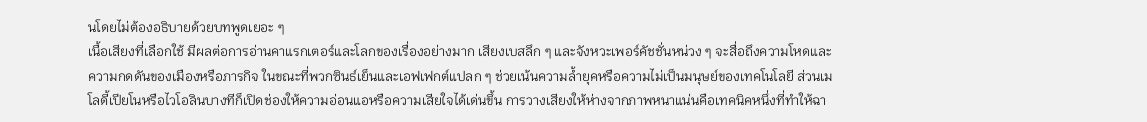นโดยไม่ต้องอธิบายด้วยบทพูดเยอะ ๆ
เนื้อเสียงที่เลือกใช้ มีผลต่อการอ่านคาแรกเตอร์และโลกของเรื่องอย่างมาก เสียงเบสลึก ๆ และจังหวะเพอร์คัชชั่นหน่วง ๆ จะสื่อถึงความโหดและความกดดันของเมืองหรือภารกิจ ในขณะที่พวกซินธ์เย็นและเอฟเฟกต์แปลก ๆ ช่วยเน้นความล้ำยุคหรือความไม่เป็นมนุษย์ของเทคโนโลยี ส่วนเมโลดี้เปียโนหรือไวโอลินบางทีก็เปิดช่องให้ความอ่อนแอหรือความเสียใจได้เด่นขึ้น การวางเสียงให้ห่างจากภาพหนาแน่นคือเทคนิคหนึ่งที่ทำให้ฉา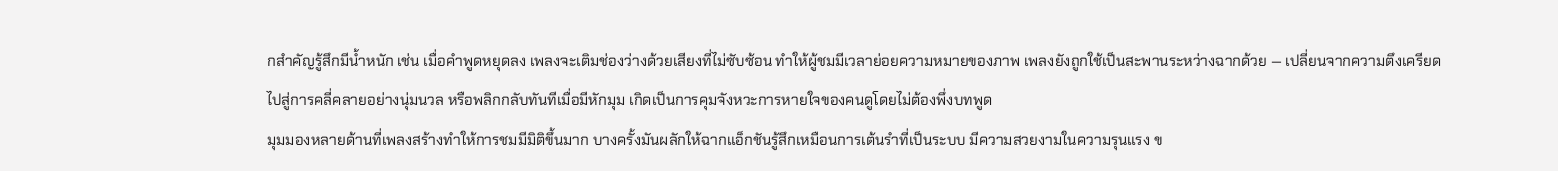กสำคัญรู้สึกมีน้ำหนัก เช่น เมื่อคำพูดหยุดลง เพลงจะเติมช่องว่างด้วยเสียงที่ไม่ซับซ้อน ทำให้ผู้ชมมีเวลาย่อยความหมายของภาพ เพลงยังถูกใช้เป็นสะพานระหว่างฉากด้วย — เปลี่ยนจากความตึงเครียดไปสู่การคลี่คลายอย่างนุ่มนวล หรือพลิกกลับทันทีเมื่อมีหักมุม เกิดเป็นการคุมจังหวะการหายใจของคนดูโดยไม่ต้องพึ่งบทพูด
มุมมองหลายด้านที่เพลงสร้างทำให้การชมมีมิติขึ้นมาก บางครั้งมันผลักให้ฉากแอ็กชันรู้สึกเหมือนการเต้นรำที่เป็นระบบ มีความสวยงามในความรุนแรง ข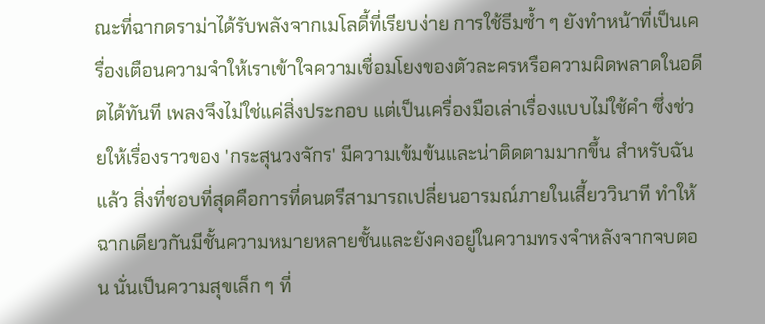ณะที่ฉากดราม่าได้รับพลังจากเมโลดี้ที่เรียบง่าย การใช้ธีมซ้ำ ๆ ยังทำหน้าที่เป็นเครื่องเตือนความจำให้เราเข้าใจความเชื่อมโยงของตัวละครหรือความผิดพลาดในอดีตได้ทันที เพลงจึงไม่ใช่แค่สิ่งประกอบ แต่เป็นเครื่องมือเล่าเรื่องแบบไม่ใช้คำ ซึ่งช่วยให้เรื่องราวของ 'กระสุนวงจักร' มีความเข้มข้นและน่าติดตามมากขึ้น สำหรับฉันแล้ว สิ่งที่ชอบที่สุดคือการที่ดนตรีสามารถเปลี่ยนอารมณ์ภายในเสี้ยววินาที ทำให้ฉากเดียวกันมีชั้นความหมายหลายชั้นและยังคงอยู่ในความทรงจำหลังจากจบตอน นั่นเป็นความสุขเล็ก ๆ ที่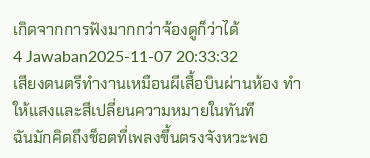เกิดจากการฟังมากกว่าจ้องดูก็ว่าได้
4 Jawaban2025-11-07 20:33:32
เสียงดนตรีทำงานเหมือนผีเสื้อบินผ่านห้อง ทำให้แสงและสีเปลี่ยนความหมายในทันที
ฉันมักคิดถึงช็อตที่เพลงขึ้นตรงจังหวะพอ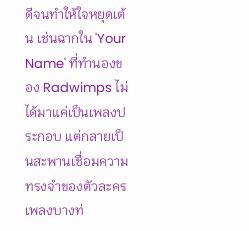ดีจนทำให้ใจหยุดเต้น เช่นฉากใน 'Your Name' ที่ทำนองของ Radwimps ไม่ได้มาแค่เป็นเพลงประกอบ แต่กลายเป็นสะพานเชื่อมความทรงจำของตัวละคร เพลงบางท่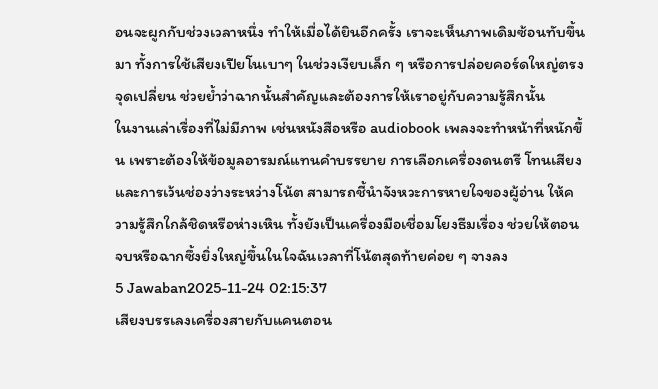อนจะผูกกับช่วงเวลาหนึ่ง ทำให้เมื่อได้ยินอีกครั้ง เราจะเห็นภาพเดิมซ้อนทับขึ้นมา ทั้งการใช้เสียงเปียโนเบาๆ ในช่วงเงียบเล็ก ๆ หรือการปล่อยคอร์ดใหญ่ตรงจุดเปลี่ยน ช่วยย้ำว่าฉากนั้นสำคัญและต้องการให้เราอยู่กับความรู้สึกนั้น
ในงานเล่าเรื่องที่ไม่มีภาพ เช่นหนังสือหรือ audiobook เพลงจะทำหน้าที่หนักขึ้น เพราะต้องให้ข้อมูลอารมณ์แทนคำบรรยาย การเลือกเครื่องดนตรี โทนเสียง และการเว้นช่องว่างระหว่างโน้ต สามารถชี้นำจังหวะการหายใจของผู้อ่าน ให้ความรู้สึกใกล้ชิดหรือห่างเหิน ทั้งยังเป็นเครื่องมือเชื่อมโยงธีมเรื่อง ช่วยให้ตอนจบหรือฉากซึ้งยิ่งใหญ่ขึ้นในใจฉันเวลาที่โน้ตสุดท้ายค่อย ๆ จางลง
5 Jawaban2025-11-24 02:15:37
เสียงบรรเลงเครื่องสายกับแคนตอน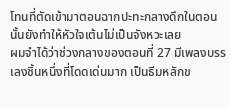โทนที่ตัดเข้ามาตอนฉากปะทะกลางดึกในตอนนั้นยังทำให้หัวใจเต้นไม่เป็นจังหวะเลย
ผมจำได้ว่าช่วงกลางของตอนที่ 27 มีเพลงบรรเลงชิ้นหนึ่งที่โดดเด่นมาก เป็นธีมหลักข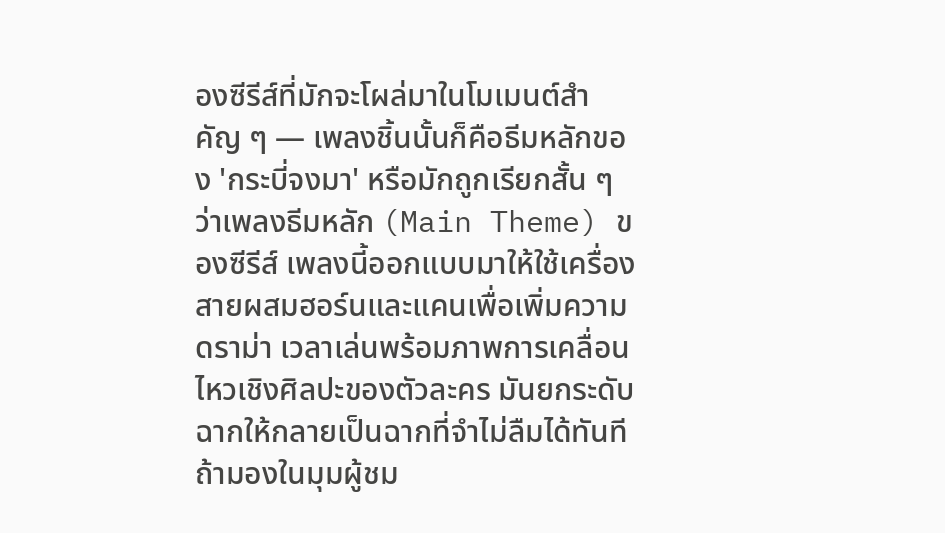องซีรีส์ที่มักจะโผล่มาในโมเมนต์สำคัญ ๆ — เพลงชิ้นนั้นก็คือธีมหลักของ 'กระบี่จงมา' หรือมักถูกเรียกสั้น ๆ ว่าเพลงธีมหลัก (Main Theme) ของซีรีส์ เพลงนี้ออกแบบมาให้ใช้เครื่องสายผสมฮอร์นและแคนเพื่อเพิ่มความดราม่า เวลาเล่นพร้อมภาพการเคลื่อนไหวเชิงศิลปะของตัวละคร มันยกระดับฉากให้กลายเป็นฉากที่จำไม่ลืมได้ทันที
ถ้ามองในมุมผู้ชม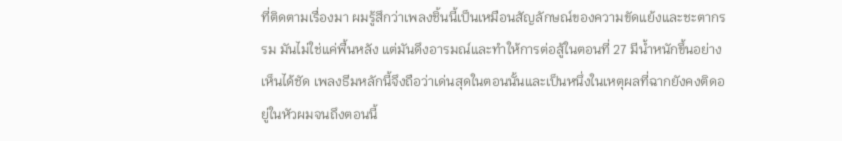ที่ติดตามเรื่องมา ผมรู้สึกว่าเพลงชิ้นนี้เป็นเหมือนสัญลักษณ์ของความขัดแย้งและชะตากรรม มันไม่ใช่แค่พื้นหลัง แต่มันดึงอารมณ์และทำให้การต่อสู้ในตอนที่ 27 มีน้ำหนักขึ้นอย่างเห็นได้ชัด เพลงธีมหลักนี้จึงถือว่าเด่นสุดในตอนนั้นและเป็นหนึ่งในเหตุผลที่ฉากยังคงติดอยู่ในหัวผมจนถึงตอนนี้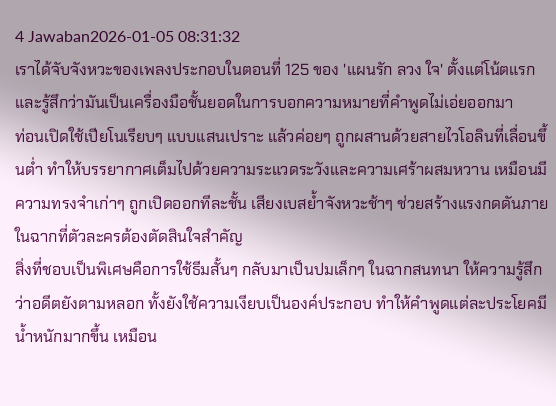4 Jawaban2026-01-05 08:31:32
เราได้จับจังหวะของเพลงประกอบในตอนที่ 125 ของ 'แผนรัก ลวง ใจ' ตั้งแต่โน้ตแรกและรู้สึกว่ามันเป็นเครื่องมือชั้นยอดในการบอกความหมายที่คำพูดไม่เอ่ยออกมา
ท่อนเปิดใช้เปียโนเรียบๆ แบบแสนเปราะ แล้วค่อยๆ ถูกผสานด้วยสายไวโอลินที่เลื่อนขึ้นต่ำ ทำให้บรรยากาศเต็มไปด้วยความระแวดระวังและความเศร้าผสมหวาน เหมือนมีความทรงจำเก่าๆ ถูกเปิดออกทีละชั้น เสียงเบสย้ำจังหวะช้าๆ ช่วยสร้างแรงกดดันภายในฉากที่ตัวละครต้องตัดสินใจสำคัญ
สิ่งที่ชอบเป็นพิเศษคือการใช้ธีมสั้นๆ กลับมาเป็นปมเล็กๆ ในฉากสนทนา ให้ความรู้สึกว่าอดีตยังตามหลอก ทั้งยังใช้ความเงียบเป็นองค์ประกอบ ทำให้คำพูดแต่ละประโยคมีน้ำหนักมากขึ้น เหมือน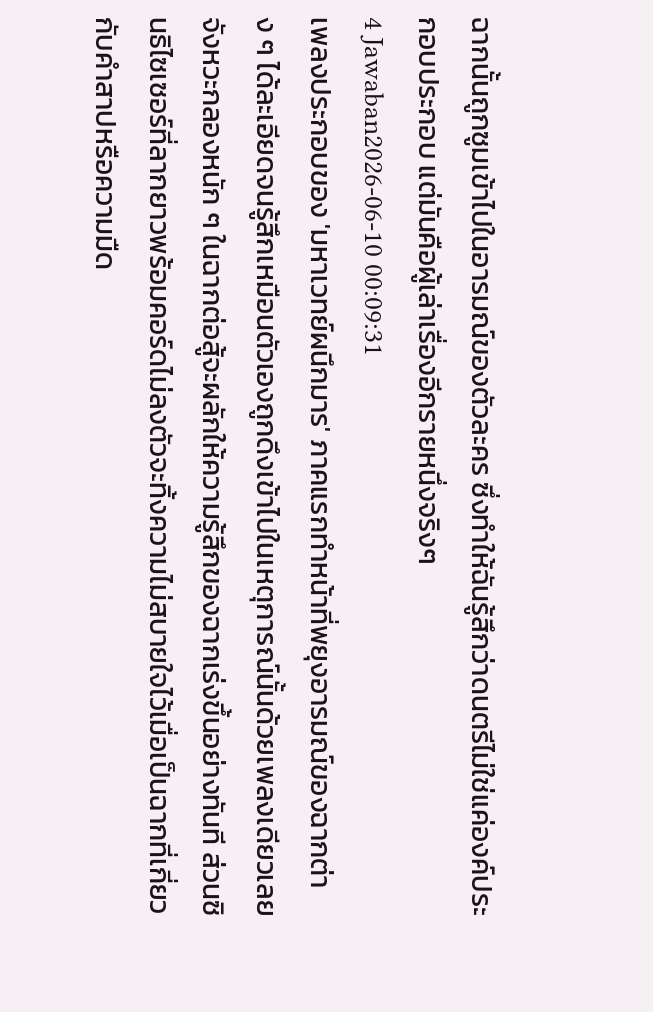ฉากนั้นถูกซูมเข้าไปในอารมณ์ของตัวละคร ซึ่งทำให้ฉันรู้สึกว่าดนตรีไม่ใช่แค่องค์ประกอบประกอบ แต่มันคือผู้เล่าเรื่องอีกรายหนึ่งจริงๆ
4 Jawaban2026-06-10 00:09:31
เพลงประกอบของ 'มหาเวทย์ผนึกมาร' ภาคแรกทำหน้าที่พยุงอารมณ์ของฉากต่าง ๆ ได้ละเอียดจนรู้สึกเหมือนตัวเองถูกดึงเข้าไปในเหตุการณ์นั้นด้วยเพลงเดียวเลย
จังหวะกลองหนัก ๆ ในฉากต่อสู้จะผลักให้ความรู้สึกของฉากเร่งขึ้นอย่างทันที ส่วนซินธิไซเซอร์ที่ลากยาวพร้อมคอร์ดไม่ลงตัวจะทิ้งความไม่สบายใจไว้เมื่อเป็นฉากที่เกี่ยวกับคำสาปหรือความมืด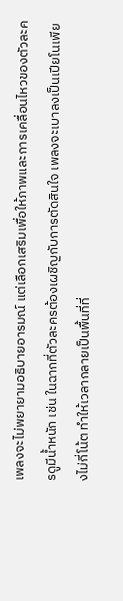เพลงจะไม่พยายามอธิบายอารมณ์ แต่เลือกเสริมเพื่อให้ภาพและการเคลื่อนไหวของตัวละครดูมีน้ำหนัก เช่น ในฉากที่ตัวละครต้องเผชิญกับการตัดสินใจ เพลงจะเบาลงเป็นเปียโนเพียงไม่กี่โน้ต ทำให้เวลากลายเป็นพื้นที่ที่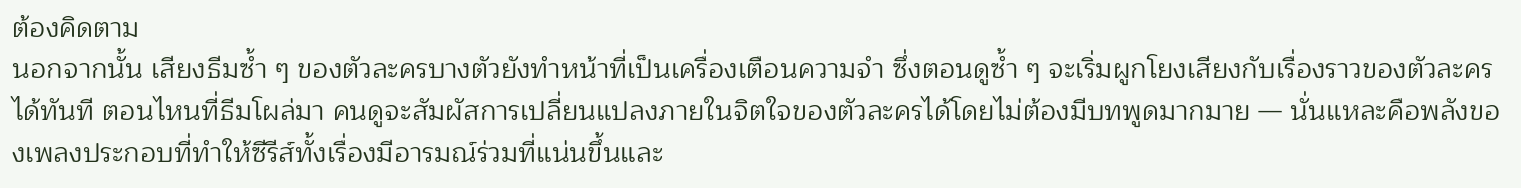ต้องคิดตาม
นอกจากนั้น เสียงธีมซ้ำ ๆ ของตัวละครบางตัวยังทำหน้าที่เป็นเครื่องเตือนความจำ ซึ่งตอนดูซ้ำ ๆ จะเริ่มผูกโยงเสียงกับเรื่องราวของตัวละครได้ทันที ตอนไหนที่ธีมโผล่มา คนดูจะสัมผัสการเปลี่ยนแปลงภายในจิตใจของตัวละครได้โดยไม่ต้องมีบทพูดมากมาย — นั่นแหละคือพลังของเพลงประกอบที่ทำให้ซีรีส์ทั้งเรื่องมีอารมณ์ร่วมที่แน่นขึ้นและ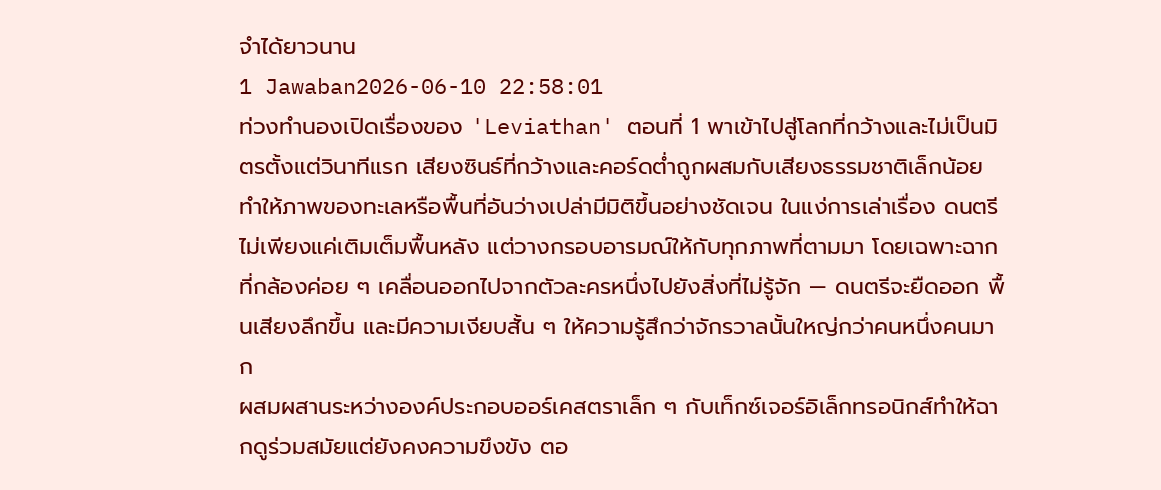จำได้ยาวนาน
1 Jawaban2026-06-10 22:58:01
ท่วงทำนองเปิดเรื่องของ 'Leviathan' ตอนที่ 1 พาเข้าไปสู่โลกที่กว้างและไม่เป็นมิตรตั้งแต่วินาทีแรก เสียงซินธ์ที่กว้างและคอร์ดต่ำถูกผสมกับเสียงธรรมชาติเล็กน้อย ทำให้ภาพของทะเลหรือพื้นที่อันว่างเปล่ามีมิติขึ้นอย่างชัดเจน ในแง่การเล่าเรื่อง ดนตรีไม่เพียงแค่เติมเต็มพื้นหลัง แต่วางกรอบอารมณ์ให้กับทุกภาพที่ตามมา โดยเฉพาะฉากที่กล้องค่อย ๆ เคลื่อนออกไปจากตัวละครหนึ่งไปยังสิ่งที่ไม่รู้จัก — ดนตรีจะยืดออก พื้นเสียงลึกขึ้น และมีความเงียบสั้น ๆ ให้ความรู้สึกว่าจักรวาลนั้นใหญ่กว่าคนหนึ่งคนมาก
ผสมผสานระหว่างองค์ประกอบออร์เคสตราเล็ก ๆ กับเท็กซ์เจอร์อิเล็กทรอนิกส์ทำให้ฉากดูร่วมสมัยแต่ยังคงความขึงขัง ตอ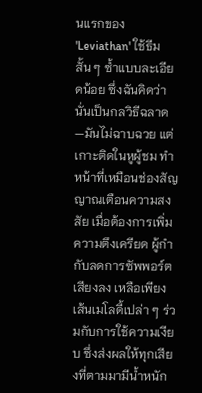นแรกของ 'Leviathan' ใช้ธีมสั้น ๆ ซ้ำแบบละเอียดน้อย ซึ่งฉันคิดว่านั่นเป็นกลวิธีฉลาด—มันไม่ฉาบฉวย แต่เกาะติดในหูผู้ชม ทำหน้าที่เหมือนช่องสัญญาณเตือนความสงสัย เมื่อต้องการเพิ่มความตึงเครียด ผู้กำกับลดการซัพพอร์ตเสียงลง เหลือเพียงเส้นเมโลดี้เปล่า ๆ ร่วมกับการใช้ความเงียบ ซึ่งส่งผลให้ทุกเสียงที่ตามมามีน้ำหนัก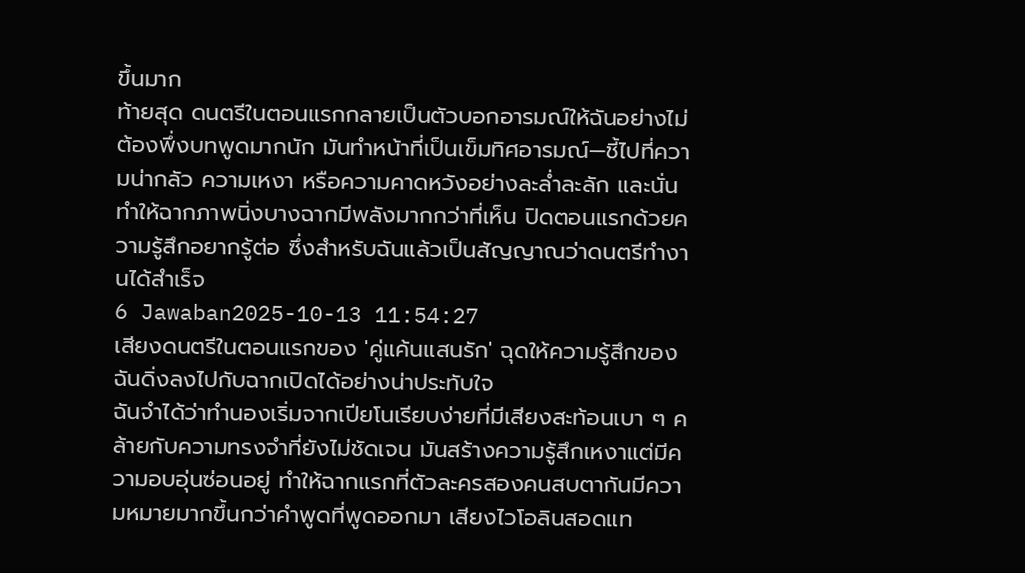ขึ้นมาก
ท้ายสุด ดนตรีในตอนแรกกลายเป็นตัวบอกอารมณ์ให้ฉันอย่างไม่ต้องพึ่งบทพูดมากนัก มันทำหน้าที่เป็นเข็มทิศอารมณ์—ชี้ไปที่ความน่ากลัว ความเหงา หรือความคาดหวังอย่างละล่ำละลัก และนั่นทำให้ฉากภาพนิ่งบางฉากมีพลังมากกว่าที่เห็น ปิดตอนแรกด้วยความรู้สึกอยากรู้ต่อ ซึ่งสำหรับฉันแล้วเป็นสัญญาณว่าดนตรีทำงานได้สำเร็จ
6 Jawaban2025-10-13 11:54:27
เสียงดนตรีในตอนแรกของ 'คู่แค้นแสนรัก' ฉุดให้ความรู้สึกของฉันดิ่งลงไปกับฉากเปิดได้อย่างน่าประทับใจ
ฉันจำได้ว่าทำนองเริ่มจากเปียโนเรียบง่ายที่มีเสียงสะท้อนเบา ๆ คล้ายกับความทรงจำที่ยังไม่ชัดเจน มันสร้างความรู้สึกเหงาแต่มีความอบอุ่นซ่อนอยู่ ทำให้ฉากแรกที่ตัวละครสองคนสบตากันมีความหมายมากขึ้นกว่าคำพูดที่พูดออกมา เสียงไวโอลินสอดแท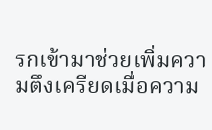รกเข้ามาช่วยเพิ่มความตึงเครียดเมื่อความ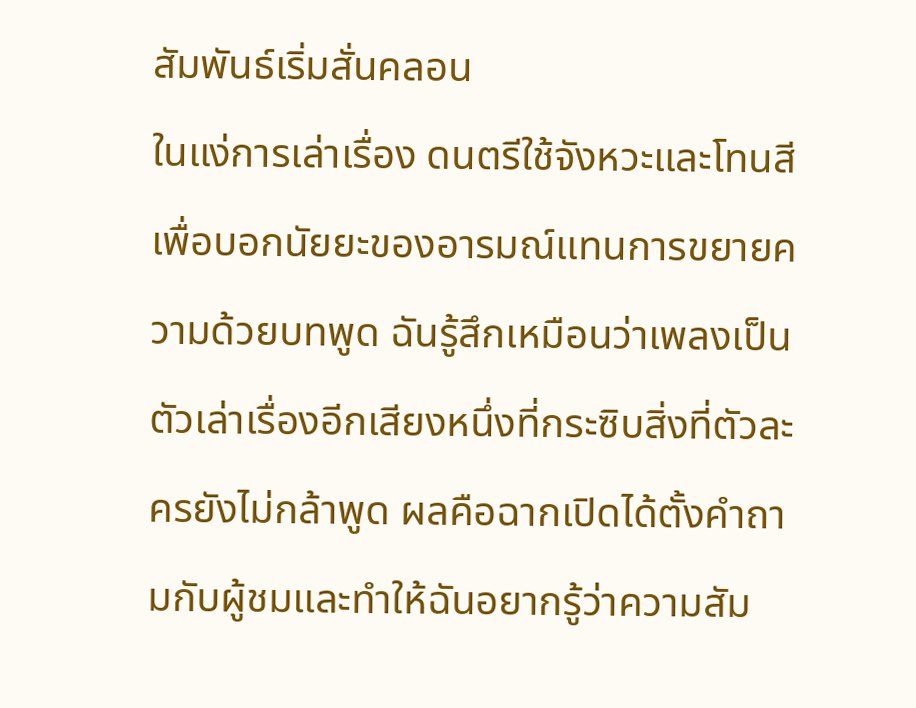สัมพันธ์เริ่มสั่นคลอน
ในแง่การเล่าเรื่อง ดนตรีใช้จังหวะและโทนสีเพื่อบอกนัยยะของอารมณ์แทนการขยายความด้วยบทพูด ฉันรู้สึกเหมือนว่าเพลงเป็นตัวเล่าเรื่องอีกเสียงหนึ่งที่กระซิบสิ่งที่ตัวละครยังไม่กล้าพูด ผลคือฉากเปิดได้ตั้งคำถามกับผู้ชมและทำให้ฉันอยากรู้ว่าความสัม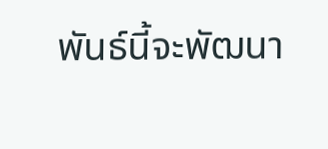พันธ์นี้จะพัฒนา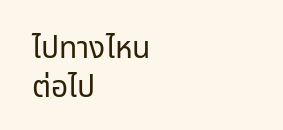ไปทางไหนต่อไป